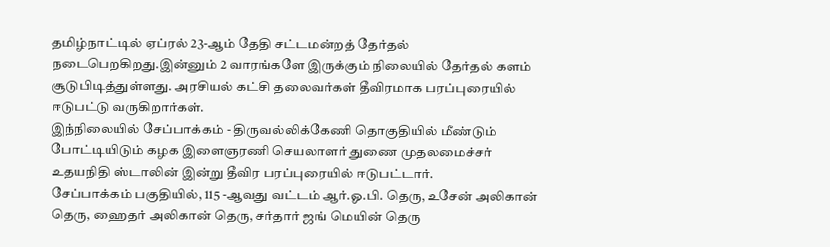தமிழ்நாட்டில் ஏப்ரல் 23-ஆம் தேதி சட்டமன்றத் தேர்தல் நடைபெறகிறது.இன்னும் 2 வாரங்களே இருக்கும் நிலையில் தேர்தல் களம் சூடுபிடித்துள்ளது. அரசியல் கட்சி தலைவர்கள் தீவிரமாக பரப்புரையில் ஈடுபட்டு வருகிறார்கள்.
இந்நிலையில் சேப்பாக்கம் - திருவல்லிக்கேணி தொகுதியில் மீண்டும் போட்டியிடும் கழக இளைஞரணி செயலாளர் துணை முதலமைச்சர் உதயநிதி ஸ்டாலின் இன்று தீவிர பரப்புரையில் ஈடுபட்டார்.
சேப்பாக்கம் பகுதியில், 115 -ஆவது வட்டம் ஆர்.ஓ.பி. தெரு, உசேன் அலிகான் தெரு, ஹைதர் அலிகான் தெரு, சர்தார் ஜங் மெயின் தெரு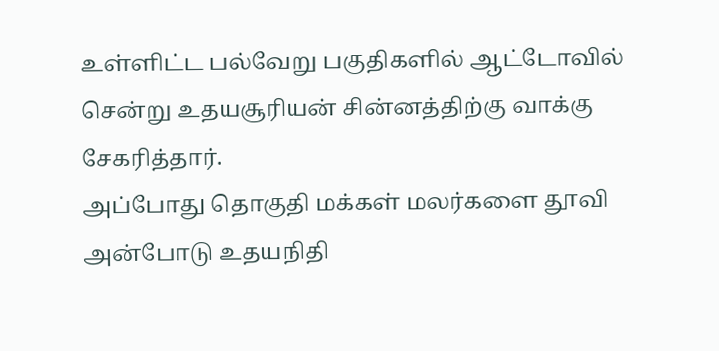உள்ளிட்ட பல்வேறு பகுதிகளில் ஆட்டோவில் சென்று உதயசூரியன் சின்னத்திற்கு வாக்கு சேகரித்தார்.
அப்போது தொகுதி மக்கள் மலர்களை தூவி அன்போடு உதயநிதி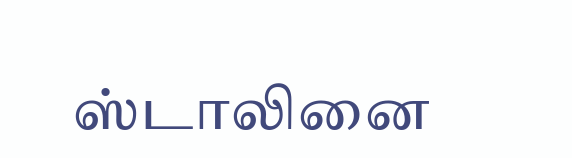ஸ்டாலினை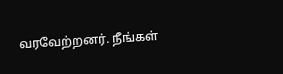வரவேற்றனர். நீங்கள்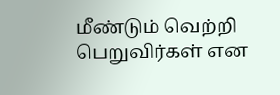மீண்டும் வெற்றி பெறுவிர்கள் என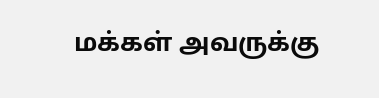மக்கள் அவருக்கு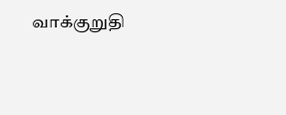வாக்குறுதி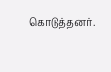கொடுத்தனர்.